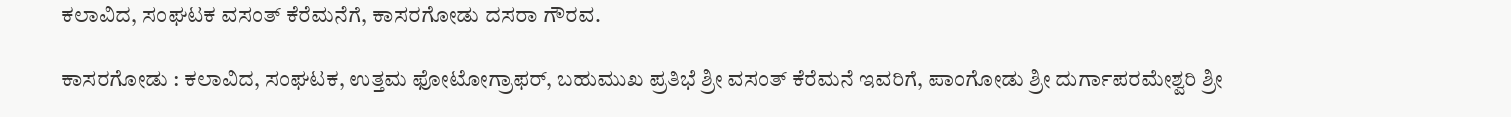ಕಲಾವಿದ, ಸಂಘಟಕ ವಸಂತ್ ಕೆರೆಮನೆಗೆ, ಕಾಸರಗೋಡು ದಸರಾ ಗೌರವ.

ಕಾಸರಗೋಡು : ಕಲಾವಿದ, ಸಂಘಟಕ, ಉತ್ತಮ ಫೋಟೋಗ್ರಾಫರ್, ಬಹುಮುಖ ಪ್ರತಿಭೆ ಶ್ರೀ ವಸಂತ್ ಕೆರೆಮನೆ ಇವರಿಗೆ, ಪಾಂಗೋಡು ಶ್ರೀ ದುರ್ಗಾಪರಮೇಶ್ವರಿ ಶ್ರೀ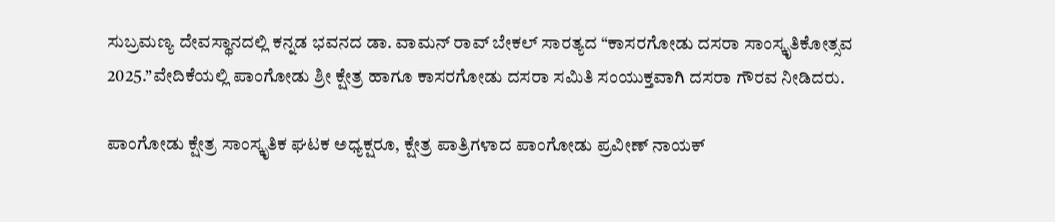ಸುಬ್ರಮಣ್ಯ ದೇವಸ್ಥಾನದಲ್ಲಿ ಕನ್ನಡ ಭವನದ ಡಾ. ವಾಮನ್ ರಾವ್ ಬೇಕಲ್ ಸಾರತ್ಯದ “ಕಾಸರಗೋಡು ದಸರಾ ಸಾಂಸ್ಕೃತಿಕೋತ್ಸವ 2025.”ವೇದಿಕೆಯಲ್ಲಿ ಪಾಂಗೋಡು ಶ್ರೀ ಕ್ಷೇತ್ರ ಹಾಗೂ ಕಾಸರಗೋಡು ದಸರಾ ಸಮಿತಿ ಸಂಯುಕ್ತವಾಗಿ ದಸರಾ ಗೌರವ ನೀಡಿದರು.

ಪಾಂಗೋಡು ಕ್ಷೇತ್ರ ಸಾಂಸ್ಕೃತಿಕ ಘಟಕ ಅಧ್ಯಕ್ಷರೂ, ಕ್ಷೇತ್ರ ಪಾತ್ರಿಗಳಾದ ಪಾಂಗೋಡು ಪ್ರವೀಣ್ ನಾಯಕ್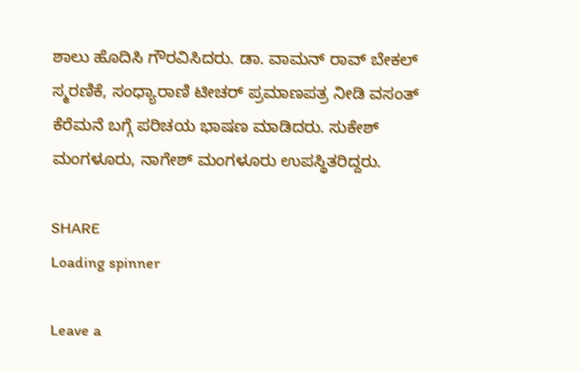ಶಾಲು ಹೊದಿಸಿ ಗೌರವಿಸಿದರು. ಡಾ. ವಾಮನ್ ರಾವ್ ಬೇಕಲ್ ಸ್ಮರಣಿಕೆ, ಸಂಧ್ಯಾರಾಣಿ ಟೀಚರ್ ಪ್ರಮಾಣಪತ್ರ ನೀಡಿ ವಸಂತ್ ಕೆರೆಮನೆ ಬಗ್ಗೆ ಪರಿಚಯ ಭಾಷಣ ಮಾಡಿದರು. ಸುಕೇಶ್ ಮಂಗಳೂರು, ನಾಗೇಶ್ ಮಂಗಳೂರು ಉಪಸ್ಥಿತರಿದ್ದರು.

SHARE
Loading spinner

Leave a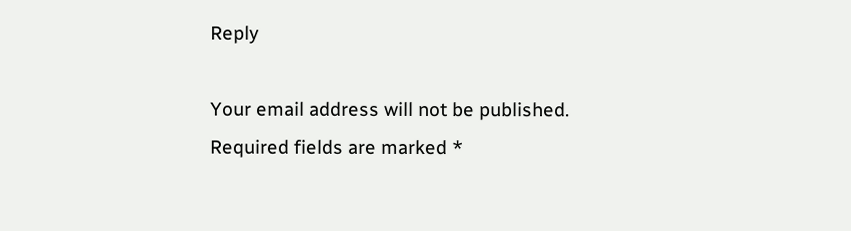Reply

Your email address will not be published. Required fields are marked *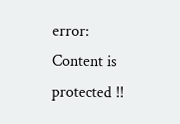error: Content is protected !!